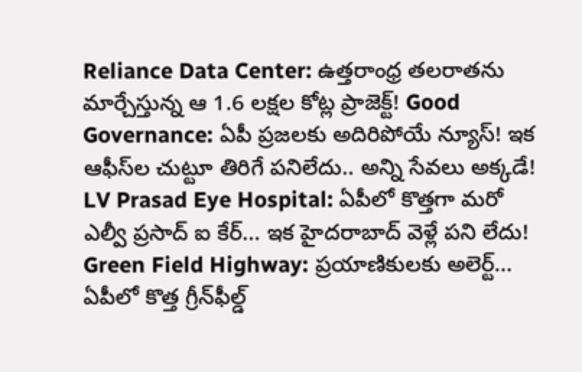Reliance Data Center: ఉత్తరాంధ్ర తలరాతను మార్చేస్తున్న ఆ 1.6 లక్షల కోట్ల ప్రాజెక్ట్! Good Governance: ఏపీ ప్రజలకు అదిరిపోయే న్యూస్! ఇక ఆఫీస్‌ల చుట్టూ తిరిగే పనిలేదు.. అన్ని సేవలు అక్కడే! LV Prasad Eye Hospital: ఏపీలో కొత్తగా మరో ఎల్వీ ప్రసాద్ ఐ కేర్... ఇక హైదరాబాద్ వెళ్లే పని లేదు! Green Field Highway: ప్రయాణికులకు అలెర్ట్... ఏపీలో కొత్త గ్రీన్‌ఫీల్డ్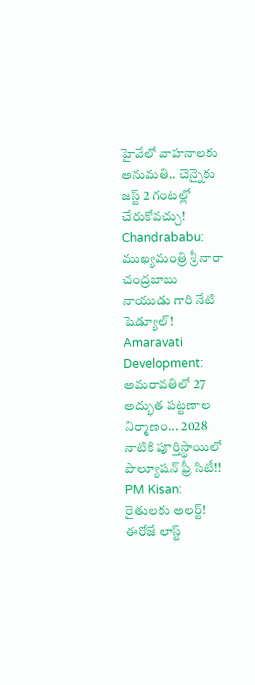హైవేలో వాహనాలకు అనుమతి.. చెన్నైకు జస్ట్ 2 గంటల్లో చేరుకోవచ్చు! Chandrababu: ముఖ్యమంత్రి శ్రీ నారా చంద్రబాబు నాయుడు గారి నేటి షెడ్యూల్! Amaravati Development: అమరావతిలో 27 అద్భుత పట్టణాల నిర్మాణం... 2028 నాటికి పూర్తిస్థాయిలో పొల్యూషన్ ఫ్రీ సిటీ!! PM Kisan: రైతులకు అలర్ట్! ఈరోజే లాస్ట్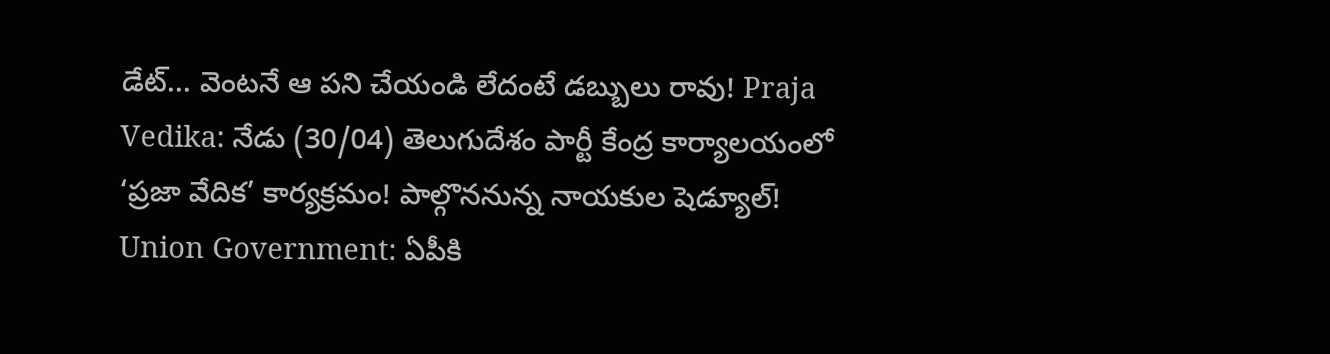డేట్... వెంటనే ఆ పని చేయండి లేదంటే డబ్బులు రావు! Praja Vedika: నేడు (30/04) తెలుగుదేశం పార్టీ కేంద్ర కార్యాలయంలో ‘ప్రజా వేదిక’ కార్యక్రమం! పాల్గొననున్న నాయకుల షెడ్యూల్! Union Government: ఏపీకి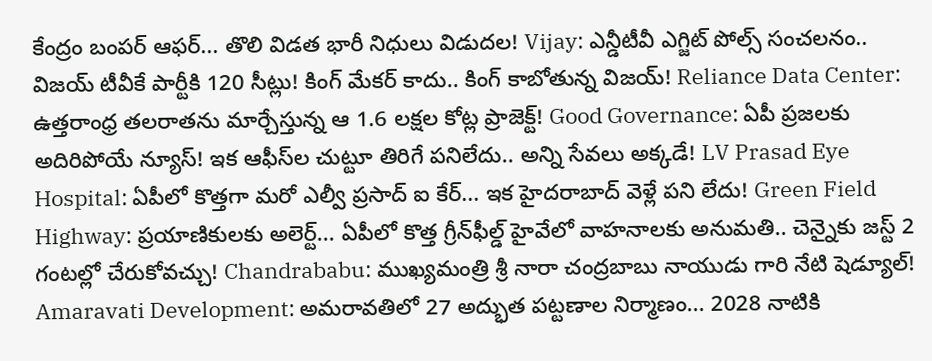కేంద్రం బంపర్ ఆఫర్... తొలి విడత భారీ నిధులు విడుదల! Vijay: ఎన్డీటీవీ ఎగ్జిట్‌ పోల్స్‌ సంచలనం.. విజయ్‌ టీవీకే పార్టీకి 120 సీట్లు! కింగ్ మేకర్ కాదు.. కింగ్ కాబోతున్న విజయ్! Reliance Data Center: ఉత్తరాంధ్ర తలరాతను మార్చేస్తున్న ఆ 1.6 లక్షల కోట్ల ప్రాజెక్ట్! Good Governance: ఏపీ ప్రజలకు అదిరిపోయే న్యూస్! ఇక ఆఫీస్‌ల చుట్టూ తిరిగే పనిలేదు.. అన్ని సేవలు అక్కడే! LV Prasad Eye Hospital: ఏపీలో కొత్తగా మరో ఎల్వీ ప్రసాద్ ఐ కేర్... ఇక హైదరాబాద్ వెళ్లే పని లేదు! Green Field Highway: ప్రయాణికులకు అలెర్ట్... ఏపీలో కొత్త గ్రీన్‌ఫీల్డ్ హైవేలో వాహనాలకు అనుమతి.. చెన్నైకు జస్ట్ 2 గంటల్లో చేరుకోవచ్చు! Chandrababu: ముఖ్యమంత్రి శ్రీ నారా చంద్రబాబు నాయుడు గారి నేటి షెడ్యూల్! Amaravati Development: అమరావతిలో 27 అద్భుత పట్టణాల నిర్మాణం... 2028 నాటికి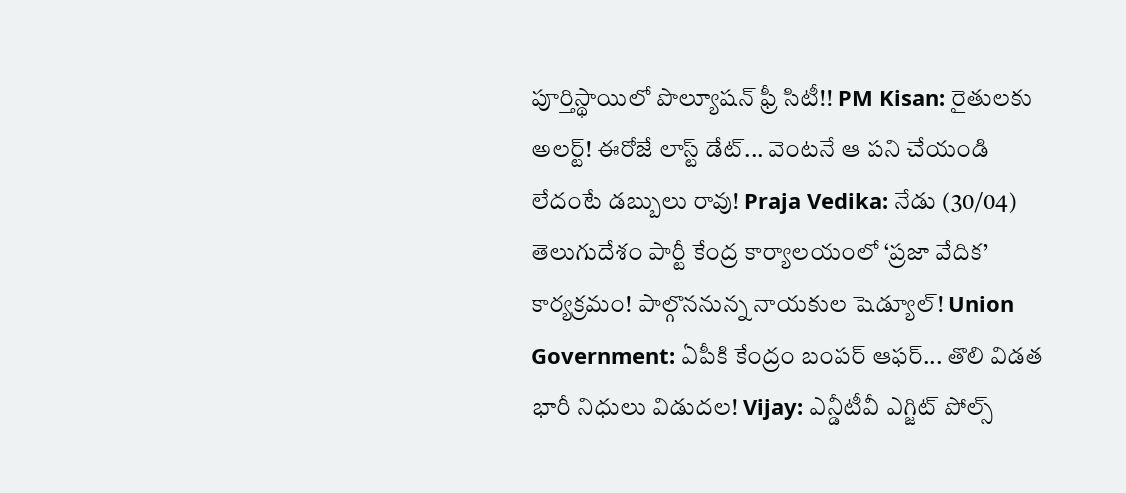పూర్తిస్థాయిలో పొల్యూషన్ ఫ్రీ సిటీ!! PM Kisan: రైతులకు అలర్ట్! ఈరోజే లాస్ట్ డేట్... వెంటనే ఆ పని చేయండి లేదంటే డబ్బులు రావు! Praja Vedika: నేడు (30/04) తెలుగుదేశం పార్టీ కేంద్ర కార్యాలయంలో ‘ప్రజా వేదిక’ కార్యక్రమం! పాల్గొననున్న నాయకుల షెడ్యూల్! Union Government: ఏపీకి కేంద్రం బంపర్ ఆఫర్... తొలి విడత భారీ నిధులు విడుదల! Vijay: ఎన్డీటీవీ ఎగ్జిట్‌ పోల్స్‌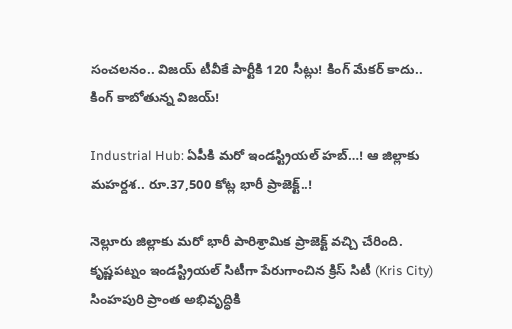సంచలనం.. విజయ్‌ టీవీకే పార్టీకి 120 సీట్లు! కింగ్ మేకర్ కాదు.. కింగ్ కాబోతున్న విజయ్!

Industrial Hub: ఏపీకి మరో ఇండస్ట్రియల్ హబ్…! ఆ జిల్లాకు మహర్దశ.. రూ.37,500 కోట్ల భారీ ప్రాజెక్ట్..!

నెల్లూరు జిల్లాకు మరో భారీ పారిశ్రామిక ప్రాజెక్ట్ వచ్చి చేరింది. కృష్ణపట్నం ఇండస్ట్రియల్ సిటీగా పేరుగాంచిన క్రిస్‌ సిటీ (Kris City) సింహపురి ప్రాంత అభివృద్ధికి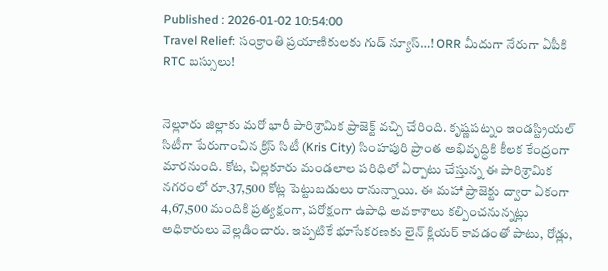Published : 2026-01-02 10:54:00
Travel Relief: సంక్రాంతి ప్రయాణికులకు గుడ్ న్యూస్…! ORR మీదుగా నేరుగా ఏపీకి RTC బస్సులు!


నెల్లూరు జిల్లాకు మరో భారీ పారిశ్రామిక ప్రాజెక్ట్ వచ్చి చేరింది. కృష్ణపట్నం ఇండస్ట్రియల్ సిటీగా పేరుగాంచిన క్రిస్‌ సిటీ (Kris City) సింహపురి ప్రాంత అభివృద్ధికి కీలక కేంద్రంగా మారనుంది. కోట, చిల్లకూరు మండలాల పరిధిలో ఏర్పాటు చేస్తున్న ఈ పారిశ్రామిక నగరంలో రూ.37,500 కోట్ల పెట్టుబడులు రానున్నాయి. ఈ మహా ప్రాజెక్టు ద్వారా ఏకంగా 4,67,500 మందికి ప్రత్యక్షంగా, పరోక్షంగా ఉపాధి అవకాశాలు కల్పించనున్నట్లు అధికారులు వెల్లడించారు. ఇప్పటికే భూసేకరణకు లైన్ క్లియర్ కావడంతో పాటు, రోడ్లు,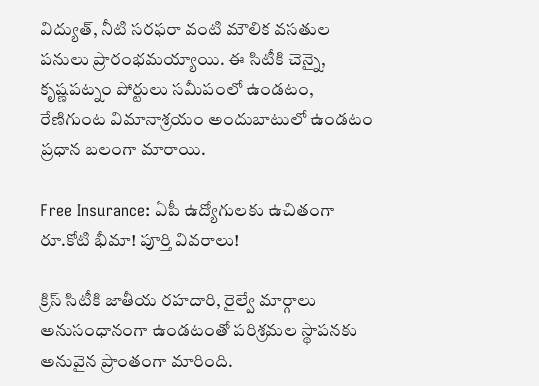విద్యుత్, నీటి సరఫరా వంటి మౌలిక వసతుల పనులు ప్రారంభమయ్యాయి. ఈ సిటీకి చెన్నై, కృష్ణపట్నం పోర్టులు సమీపంలో ఉండటం, రేణిగుంట విమానాశ్రయం అందుబాటులో ఉండటం ప్రధాన బలంగా మారాయి.

Free Insurance: ఏపీ ఉద్యోగులకు ఉచితంగా రూ.కోటి భీమా! పూర్తి వివరాలు!

క్రిస్‌ సిటీకి జాతీయ రహదారి, రైల్వే మార్గాలు అనుసంధానంగా ఉండటంతో పరిశ్రమల స్థాపనకు అనువైన ప్రాంతంగా మారింది.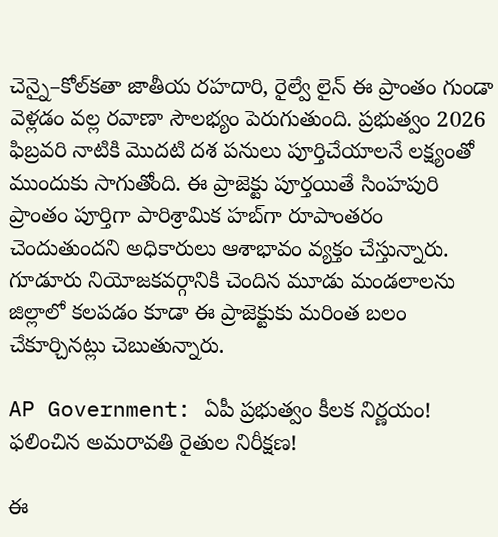చెన్నై–కోల్‌కతా జాతీయ రహదారి, రైల్వే లైన్ ఈ ప్రాంతం గుండా వెళ్లడం వల్ల రవాణా సౌలభ్యం పెరుగుతుంది. ప్రభుత్వం 2026 ఫిబ్రవరి నాటికి మొదటి దశ పనులు పూర్తిచేయాలనే లక్ష్యంతో ముందుకు సాగుతోంది. ఈ ప్రాజెక్టు పూర్తయితే సింహపురి ప్రాంతం పూర్తిగా పారిశ్రామిక హబ్‌గా రూపాంతరం చెందుతుందని అధికారులు ఆశాభావం వ్యక్తం చేస్తున్నారు. గూడూరు నియోజకవర్గానికి చెందిన మూడు మండలాలను జిల్లాలో కలపడం కూడా ఈ ప్రాజెక్టుకు మరింత బలం చేకూర్చినట్లు చెబుతున్నారు.

AP Government: ఏపీ ప్రభుత్వం కీలక నిర్ణయం! ఫలించిన అమరావతి రైతుల నిరీక్షణ!

ఈ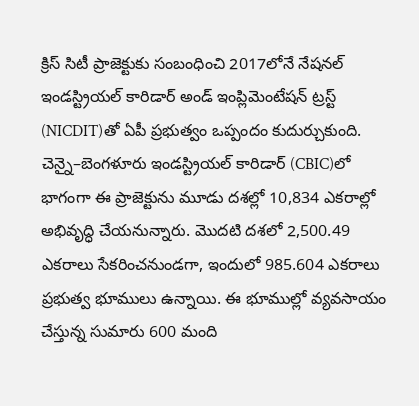క్రిస్‌ సిటీ ప్రాజెక్టుకు సంబంధించి 2017లోనే నేషనల్ ఇండస్ట్రియల్ కారిడార్ అండ్ ఇంప్లిమెంటేషన్ ట్రస్ట్ (NICDIT)తో ఏపీ ప్రభుత్వం ఒప్పందం కుదుర్చుకుంది. చెన్నై–బెంగళూరు ఇండస్ట్రియల్ కారిడార్ (CBIC)లో భాగంగా ఈ ప్రాజెక్టును మూడు దశల్లో 10,834 ఎకరాల్లో అభివృద్ధి చేయనున్నారు. మొదటి దశలో 2,500.49 ఎకరాలు సేకరించనుండగా, ఇందులో 985.604 ఎకరాలు ప్రభుత్వ భూములు ఉన్నాయి. ఈ భూముల్లో వ్యవసాయం చేస్తున్న సుమారు 600 మంది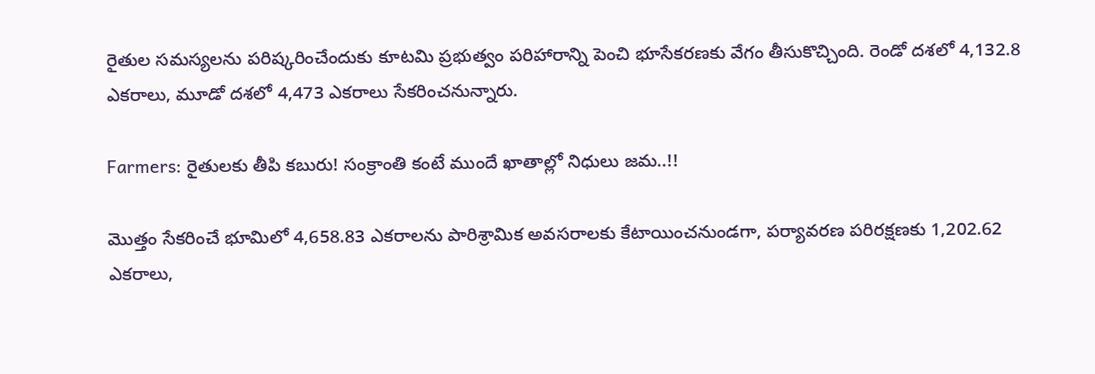రైతుల సమస్యలను పరిష్కరించేందుకు కూటమి ప్రభుత్వం పరిహారాన్ని పెంచి భూసేకరణకు వేగం తీసుకొచ్చింది. రెండో దశలో 4,132.8 ఎకరాలు, మూడో దశలో 4,473 ఎకరాలు సేకరించనున్నారు.

Farmers: రైతులకు తీపి కబురు! సంక్రాంతి కంటే ముందే ఖాతాల్లో నిధులు జమ..!!

మొత్తం సేకరించే భూమిలో 4,658.83 ఎకరాలను పారిశ్రామిక అవసరాలకు కేటాయించనుండగా, పర్యావరణ పరిరక్షణకు 1,202.62 ఎకరాలు,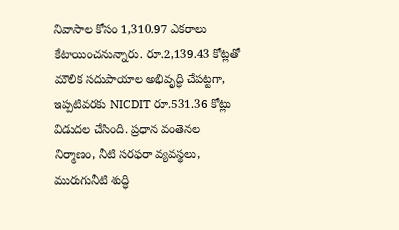నివాసాల కోసం 1,310.97 ఎకరాలు కేటాయించనున్నారు. రూ.2,139.43 కోట్లతో మౌలిక సదుపాయాల అభివృద్ధి చేపట్టగా, ఇప్పటివరకు NICDIT రూ.531.36 కోట్లు విడుదల చేసింది. ప్రధాన వంతెనల నిర్మాణం, నీటి సరఫరా వ్యవస్థలు, మురుగునీటి శుద్ధి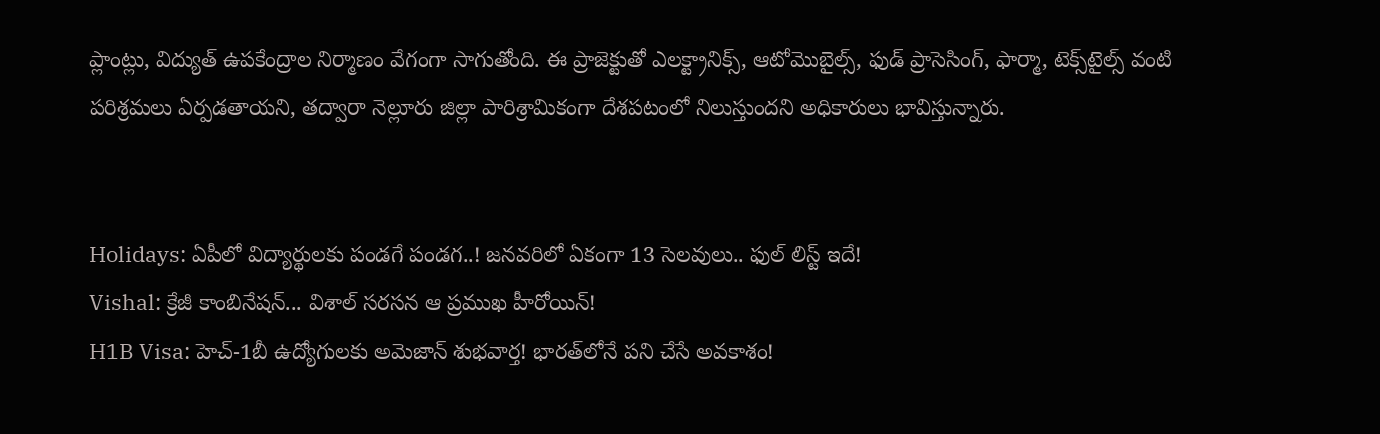ప్లాంట్లు, విద్యుత్ ఉపకేంద్రాల నిర్మాణం వేగంగా సాగుతోంది. ఈ ప్రాజెక్టుతో ఎలక్ట్రానిక్స్, ఆటోమొబైల్స్, ఫుడ్ ప్రాసెసింగ్, ఫార్మా, టెక్స్‌టైల్స్ వంటి పరిశ్రమలు ఏర్పడతాయని, తద్వారా నెల్లూరు జిల్లా పారిశ్రామికంగా దేశపటంలో నిలుస్తుందని అధికారులు భావిస్తున్నారు.


Holidays: ఏపీలో విద్యార్థులకు పండగే పండగ..! జనవరిలో ఏకంగా 13 సెలవులు.. ఫుల్ లిస్ట్ ఇదే!
Vishal: క్రేజీ కాంబినేషన్... విశాల్ సరసన ఆ ప్రముఖ హీరోయిన్!
H1B Visa: హెచ్-1బీ ఉద్యోగులకు అమెజాన్ శుభవార్త! భారత్‌లోనే పని చేసే అవకాశం!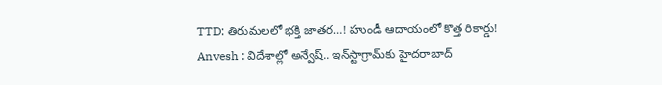TTD: తిరుమలలో భక్తి జాతర…! హుండీ ఆదాయంలో కొత్త రికార్డు!
Anvesh : విదేశాల్లో అన్వేష్.. ఇన్‌స్టాగ్రామ్‌కు హైదరాబాద్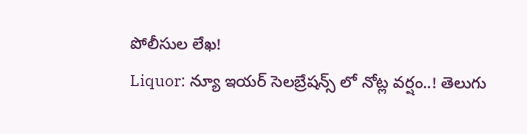పోలీసుల లేఖ!
Liquor: న్యూ ఇయర్ సెలబ్రేషన్స్ లో నోట్ల వర్షం..! తెలుగు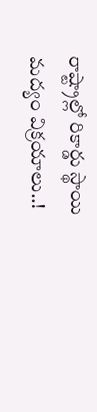రాష్ట్రాల్లో రికార్డు స్థాయి మద్యం విక్రయాలు..!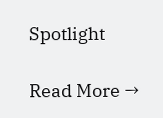Spotlight

Read More →